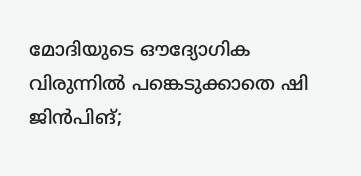മോദിയുടെ ഔദ്യോഗിക വിരുന്നിൽ പങ്കെടുക്കാതെ ഷി ജിൻപിങ്;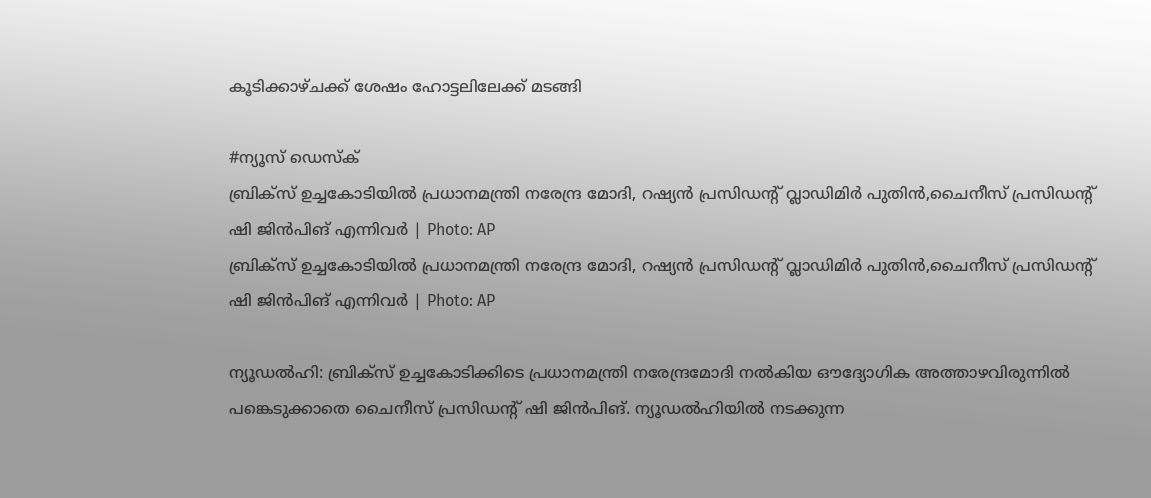കൂടിക്കാഴ്ചക്ക് ശേഷം ഹോട്ടലിലേക്ക് മടങ്ങി

#ന്യൂസ് ഡെസ്ക്
ബ്രിക്സ് ഉച്ചകോടിയിൽ പ്രധാനമന്ത്രി നരേന്ദ്ര മോദി, റഷ്യൻ പ്രസിഡന്റ് വ്ലാഡിമിർ പുതിൻ,ചൈനീസ് പ്രസിഡന്റ് ഷി ജിൻപിങ് എന്നിവർ | Photo: AP
ബ്രിക്സ് ഉച്ചകോടിയിൽ പ്രധാനമന്ത്രി നരേന്ദ്ര മോദി, റഷ്യൻ പ്രസിഡന്റ് വ്ലാഡിമിർ പുതിൻ,ചൈനീസ് പ്രസിഡന്റ് ഷി ജിൻപിങ് എന്നിവർ | Photo: AP

ന്യൂഡൽഹി: ബ്രിക്സ് ഉച്ചകോടിക്കിടെ പ്രധാനമന്ത്രി നരേന്ദ്രമോദി നൽകിയ ഔദ്യോഗിക അത്താഴവിരുന്നിൽ പങ്കെടുക്കാതെ ചൈനീസ് പ്രസിഡന്റ് ഷി ജിൻപിങ്. ന്യൂഡൽഹിയിൽ നടക്കുന്ന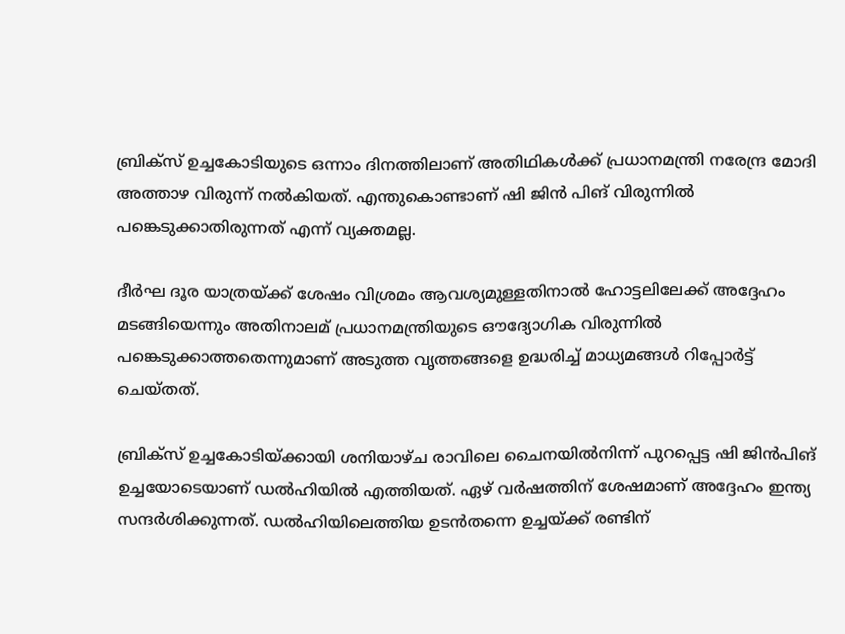ബ്രിക്സ് ഉച്ചകോടിയുടെ ഒന്നാം ദിനത്തിലാണ് അതിഥികൾക്ക് പ്രധാനമന്ത്രി നരേന്ദ്ര മോദി അത്താഴ വിരുന്ന് നൽകിയത്. എന്തുകൊണ്ടാണ് ഷി ജിൻ പിങ് വിരുന്നിൽ പങ്കെടുക്കാതിരുന്നത് എന്ന് വ്യക്തമല്ല.

ദീർഘ ദൂര യാത്രയ്ക്ക് ശേഷം വിശ്രമം ആവശ്യമുള്ളതിനാൽ ഹോട്ടലിലേക്ക് അദ്ദേഹം മടങ്ങിയെന്നും അതിനാലമ് പ്രധാനമന്ത്രിയുടെ ഔദ്യോഗിക വിരുന്നിൽ പങ്കെടുക്കാത്തതെന്നുമാണ് അടുത്ത വൃത്തങ്ങളെ ഉദ്ധരിച്ച് മാധ്യമങ്ങൾ റിപ്പോർട്ട് ചെയ്തത്.

ബ്രിക്സ് ഉച്ചകോടിയ്ക്കായി ശനിയാഴ്ച രാവിലെ ചൈനയിൽനിന്ന് പുറപ്പെട്ട ഷി ജിൻപിങ് ഉച്ചയോടെയാണ് ഡൽഹിയിൽ എത്തിയത്. ഏഴ് വർഷത്തിന് ശേഷമാണ് അദ്ദേഹം ഇന്ത്യ സന്ദർശിക്കുന്നത്. ഡൽഹിയിലെത്തിയ ഉടൻതന്നെ ഉച്ചയ്ക്ക് രണ്ടിന്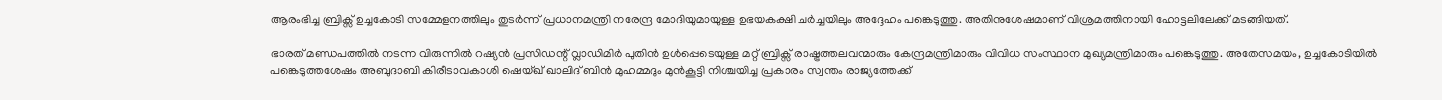ആരംഭിച്ച ബ്രിക്സ് ഉച്ചകോടി സമ്മേളനത്തിലും തുടർന്ന് പ്രധാനമന്ത്രി നരേന്ദ്ര മോദിയുമായുള്ള ഉഭയകക്ഷി ചർച്ചയിലും അദ്ദേഹം പങ്കെടുത്തു. അതിനുശേഷമാണ് വിശ്രമത്തിനായി ഹോട്ടലിലേക്ക് മടങ്ങിയത്.

ഭാരത് മണ്ഡപത്തിൽ നടന്ന വിരുന്നിൽ റഷ്യൻ പ്രസിഡന്റ് വ്ലാഡിമിർ പുതിൻ ഉൾപ്പെടെയുള്ള മറ്റ് ബ്രിക്സ് രാഷ്ട്രത്തലവന്മാരും കേന്ദ്രമന്ത്രിമാരും വിവിധ സംസ്ഥാന മുഖ്യമന്ത്രിമാരും പങ്കെടുത്തു. അതേസമയം, ഉച്ചകോടിയിൽ പങ്കെടുത്തശേഷം അബുദാബി കിരീടാവകാശി ഷെയ്ഖ് ഖാലിദ് ബിൻ മുഹമ്മദും മുൻകൂട്ടി നിശ്ചയിച്ച പ്രകാരം സ്വന്തം രാജ്യത്തേക്ക്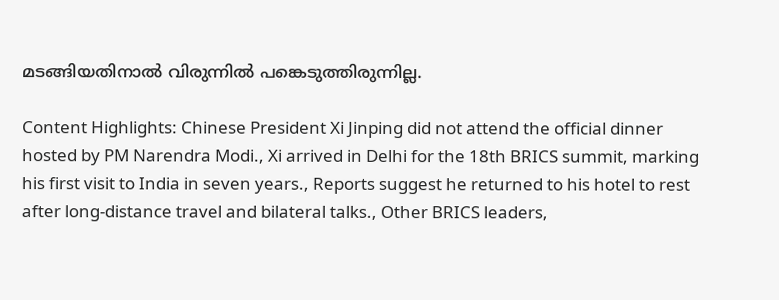മടങ്ങിയതിനാൽ വിരുന്നിൽ പങ്കെടുത്തിരുന്നില്ല.

Content Highlights: Chinese President Xi Jinping did not attend the official dinner hosted by PM Narendra Modi., Xi arrived in Delhi for the 18th BRICS summit, marking his first visit to India in seven years., Reports suggest he returned to his hotel to rest after long-distance travel and bilateral talks., Other BRICS leaders,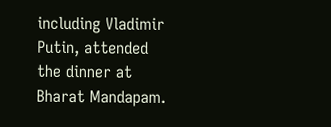including Vladimir Putin, attended the dinner at Bharat Mandapam.